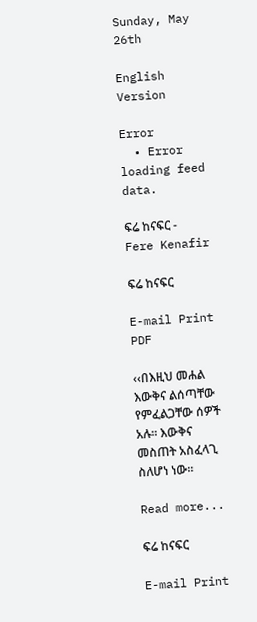Sunday, May 26th

English Version

Error
  • Error loading feed data.

ፍሬ ከናፍር - Fere Kenafir

ፍሬ ከናፍር

E-mail Print PDF

‹‹በእዚህ መሐል እውቅና ልሰጣቸው የምፈልጋቸው ሰዎች አሉ፡፡ እውቅና መስጠት አስፈላጊ ስለሆነ ነው፡፡

Read more...

ፍሬ ከናፍር

E-mail Print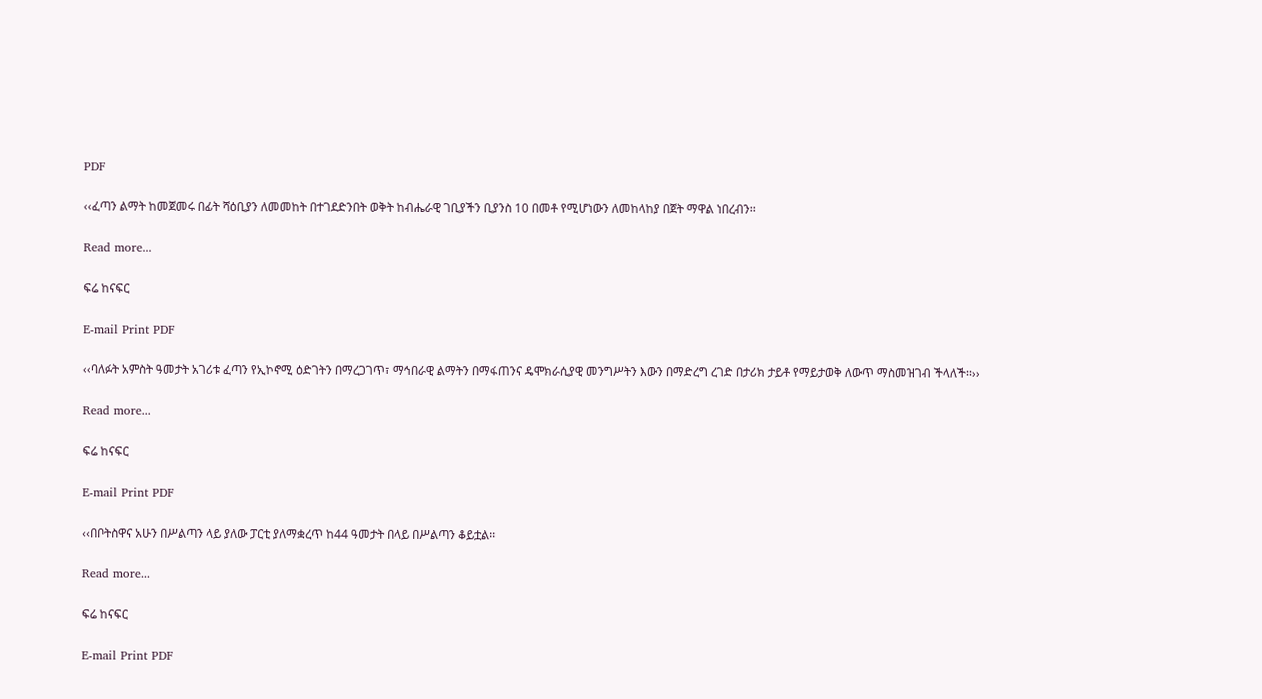PDF

‹‹ፈጣን ልማት ከመጀመሩ በፊት ሻዕቢያን ለመመከት በተገደድንበት ወቅት ከብሔራዊ ገቢያችን ቢያንስ 10 በመቶ የሚሆነውን ለመከላከያ በጀት ማዋል ነበረብን፡፡

Read more...

ፍሬ ከናፍር

E-mail Print PDF

‹‹ባለፉት አምስት ዓመታት አገሪቱ ፈጣን የኢኮኖሚ ዕድገትን በማረጋገጥ፣ ማኅበራዊ ልማትን በማፋጠንና ዴሞክራሲያዊ መንግሥትን እውን በማድረግ ረገድ በታሪክ ታይቶ የማይታወቅ ለውጥ ማስመዝገብ ችላለች፡፡››

Read more...

ፍሬ ከናፍር

E-mail Print PDF

‹‹በቦትስዋና አሁን በሥልጣን ላይ ያለው ፓርቲ ያለማቋረጥ ከ44 ዓመታት በላይ በሥልጣን ቆይቷል፡፡

Read more...

ፍሬ ከናፍር

E-mail Print PDF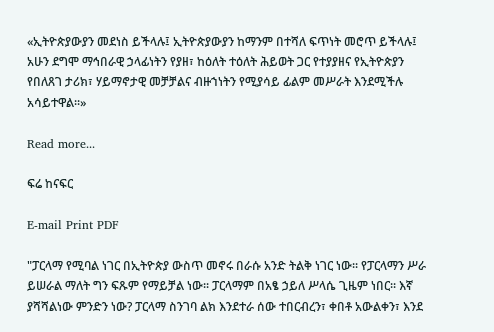«ኢትዮጵያውያን መደነስ ይችላሉ፤ ኢትዮጵያውያን ከማንም በተሻለ ፍጥነት መሮጥ ይችላሉ፤ አሁን ደግሞ ማኅበራዊ ኃላፊነትን የያዘ፣ ከዕለት ተዕለት ሕይወት ጋር የተያያዘና የኢትዮጵያን የበለጸገ ታሪክ፣ ሃይማኖታዊ መቻቻልና ብዙኀነትን የሚያሳይ ፊልም መሥራት እንደሚችሉ አሳይተዋል፡፡»

Read more...

ፍሬ ከናፍር

E-mail Print PDF

"ፓርላማ የሚባል ነገር በኢትዮጵያ ውስጥ መኖሩ በራሱ አንድ ትልቅ ነገር ነው፡፡ የፓርላማን ሥራ ይሠራል ማለት ግን ፍጹም የማይቻል ነው፡፡ ፓርላማም በአፄ ኃይለ ሥላሴ ጊዜም ነበር፡፡ እኛ ያሻሻልነው ምንድን ነው? ፓርላማ ስንገባ ልክ እንደተራ ሰው ተበርብረን፣ ቀበቶ አውልቀን፣ እንደ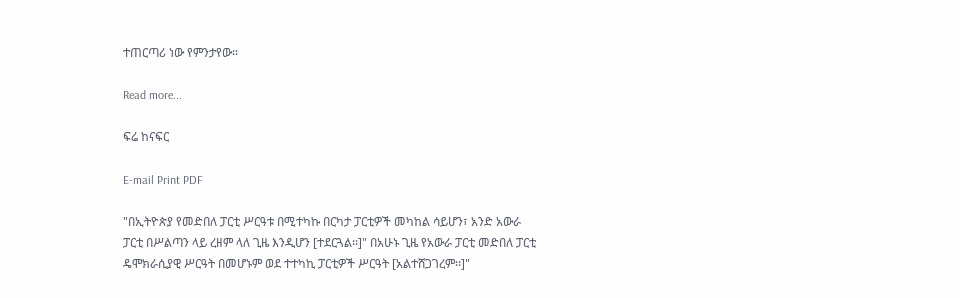ተጠርጣሪ ነው የምንታየው፡፡

Read more...

ፍሬ ከናፍር

E-mail Print PDF

"በኢትዮጵያ የመድበለ ፓርቲ ሥርዓቱ በሚተካኩ በርካታ ፓርቲዎች መካከል ሳይሆን፣ አንድ አውራ ፓርቲ በሥልጣን ላይ ረዘም ላለ ጊዜ እንዲሆን [ተደርጓል፡፡]" በአሁኑ ጊዜ የአውራ ፓርቲ መድበለ ፓርቲ ዴሞክራሲያዊ ሥርዓት በመሆኑም ወደ ተተካኪ ፓርቲዎች ሥርዓት [አልተሸጋገረም፡፡]"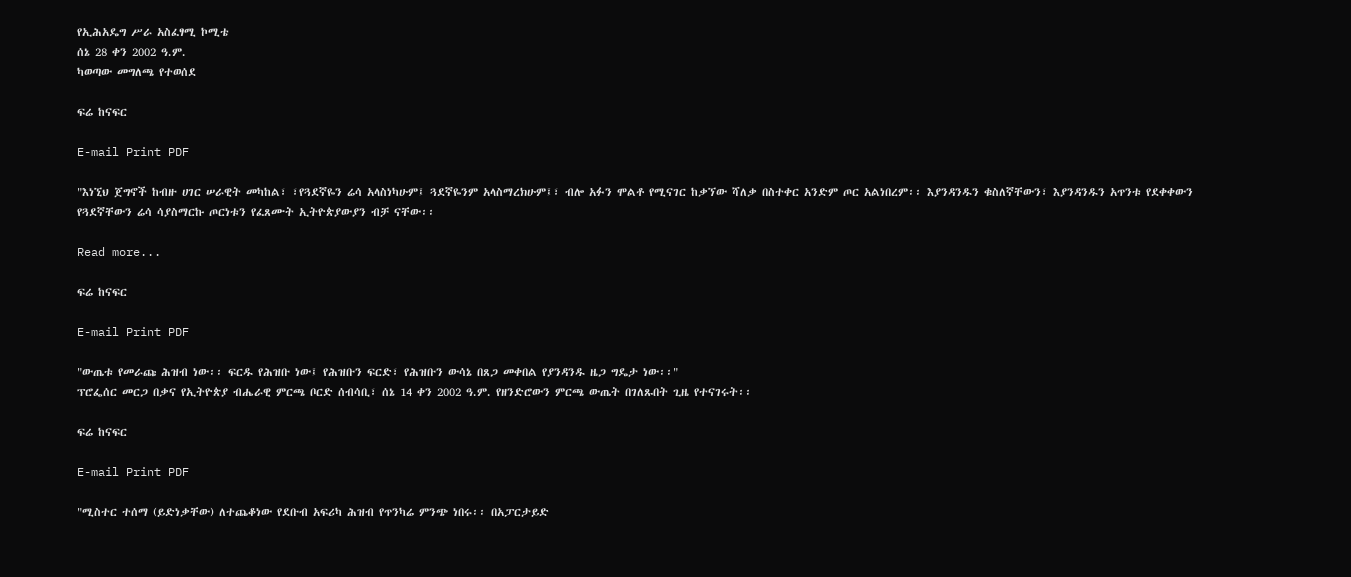የኢሕአዴግ ሥራ አስፈፃሚ ኮሚቴ
ሰኔ 28 ቀን 2002 ዓ.ም.
ካወጣው መግለጫ የተወሰደ

ፍሬ ከናፍር

E-mail Print PDF

"እነኚህ ጀግኖች ከብዙ ሀገር ሠራዊት መካከል፣ ፣የጓደኛዬን ሬሳ አላስነካሁም፤ ጓደኛዬንም አላስማረክሁም፤፣ ብሎ አፉን ሞልቶ የሚናገር ከቃኘው ሻለቃ በስተቀር አንድም ጦር አልነበረም፡፡ እያንዳንዱን ቁስለኛቸውን፣ እያንዳንዱን አጥንቱ የደቀቀውን የጓደኛቸውን ሬሳ ሳያስማርኩ ጦርነቱን የፈጸሙት ኢትዮጵያውያን ብቻ ናቸው፡፡

Read more...

ፍሬ ከናፍር

E-mail Print PDF

"ውጤቱ የመራጩ ሕዝብ ነው፡፡ ፍርዱ የሕዝቡ ነው፤ የሕዝቡን ፍርድ፣ የሕዝቡን ውሳኔ በጸጋ መቀበል የያንዳንዱ ዜጋ ግዴታ ነው፡፡"
ፕሮፌሰር መርጋ በቃና የኢትዮጵያ ብሔራዊ ምርጫ ቦርድ ሰብሳቢ፣ ሰኔ 14 ቀን 2002 ዓ.ም. የዘንድሮውን ምርጫ ውጤት በገለጹበት ጊዜ የተናገሩት፡፡

ፍሬ ከናፍር

E-mail Print PDF

"ሚስተር ተሰማ (ይድነቃቸው) ለተጨቆነው የደቡብ አፍሪካ ሕዝብ የጥንካሬ ምንጭ ነበሩ፡፡ በአፓርታይድ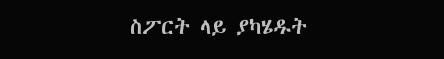ስፖርት ላይ ያካሄዱት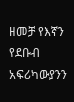ዘመቻ የእኛን የደቡብ አፍሪካውያንን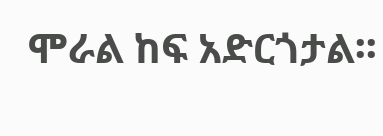ሞራል ከፍ አድርጎታል፡፡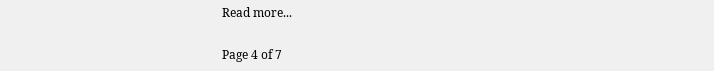Read more...

Page 4 of 7